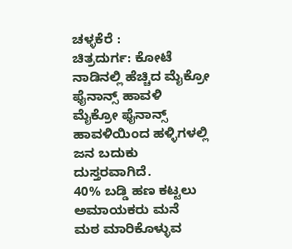ಚಳ್ಳಕೆರೆ :
ಚಿತ್ರದುರ್ಗ: ಕೋಟೆ ನಾಡಿನಲ್ಲಿ ಹೆಚ್ಚಿದ ಮೈಕ್ರೋ
ಫೈನಾನ್ಸ್ ಹಾವಳಿ
ಮೈಕ್ರೋ ಫೈನಾನ್ಸ್ ಹಾವಳಿಯಿಂದ ಹಳ್ಳಿಗಳಲ್ಲಿ ಜನ ಬದುಕು
ದುಸ್ತರವಾಗಿದೆ.
40% ಬಡ್ಡಿ ಹಣ ಕಟ್ಟಲು ಅಮಾಯಕರು ಮನೆ
ಮಠ ಮಾರಿಕೊಳ್ಳುವ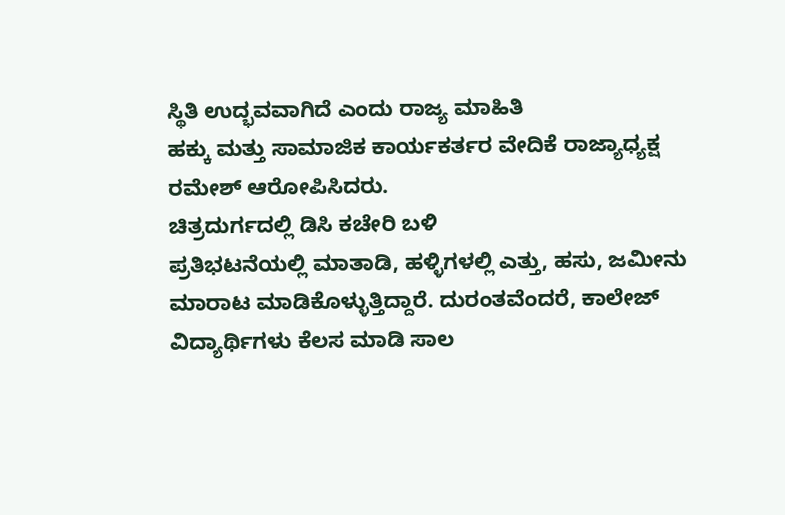ಸ್ಥಿತಿ ಉದ್ಭವವಾಗಿದೆ ಎಂದು ರಾಜ್ಯ ಮಾಹಿತಿ
ಹಕ್ಕು ಮತ್ತು ಸಾಮಾಜಿಕ ಕಾರ್ಯಕರ್ತರ ವೇದಿಕೆ ರಾಜ್ಯಾಧ್ಯಕ್ಷ
ರಮೇಶ್ ಆರೋಪಿಸಿದರು.
ಚಿತ್ರದುರ್ಗದಲ್ಲಿ ಡಿಸಿ ಕಚೇರಿ ಬಳಿ
ಪ್ರತಿಭಟನೆಯಲ್ಲಿ ಮಾತಾಡಿ, ಹಳ್ಳಿಗಳಲ್ಲಿ ಎತ್ತು, ಹಸು, ಜಮೀನು
ಮಾರಾಟ ಮಾಡಿಕೊಳ್ಳುತ್ತಿದ್ದಾರೆ. ದುರಂತವೆಂದರೆ, ಕಾಲೇಜ್
ವಿದ್ಯಾರ್ಥಿಗಳು ಕೆಲಸ ಮಾಡಿ ಸಾಲ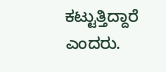ಕಟ್ಟುತ್ತಿದ್ದಾರೆ ಎಂದರು.